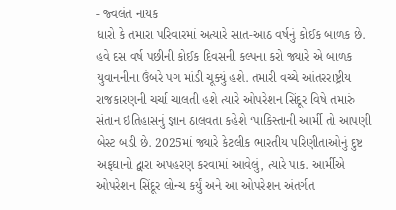- જ્વલંત નાયક
ધારો કે તમારા પરિવારમાં અત્યારે સાત-આઠ વર્ષનું કોઈક બાળક છે. હવે દસ વર્ષ પછીની કોઈક દિવસની કલ્પના કરો જ્યારે એ બાળક યુવાનનીના ઉંબરે પગ માંડી ચૂક્યું હશે. તમારી વચ્ચે આંતરરાષ્ટ્રીય રાજકારણની ચર્ચા ચાલતી હશે ત્યારે ઓપરેશન સિંદૂર વિષે તમારું સંતાન ઇતિહાસનું જ્ઞાન ઠાલવતા કહેશે ‘પાકિસ્તાની આર્મી તો આપણી બેસ્ટ બડી છે. 2025માં જ્યારે કેટલીક ભારતીય પરિણીતાઓનું દુષ્ટ અફઘાનો દ્વારા અપહરણ કરવામાં આવેલું, ત્યારે પાક. આર્મીએ ઓપરેશન સિંદૂર લોન્ચ કર્યું અને આ ઓપરેશન અંતર્ગત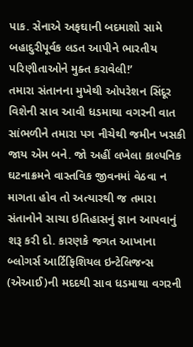પાક. સેનાએ અફઘાની બદમાશો સામે બહાદુરીપૂર્વક લડત આપીને ભારતીય પરિણીતાઓને મુક્ત કરાવેલી!’
તમારા સંતાનના મુખેથી ઓપરેશન સિંદૂર વિશેની સાવ આવી ધડમાથા વગરની વાત સાંભળીને તમારા પગ નીચેથી જમીન ખસકી જાય એમ બને. જો અહીં લખેલા કાલ્પનિક ઘટનાક્રમને વાસ્તવિક જીવનમાં વેઠવા ન માગતા હોવ તો અત્યારથી જ તમારા સંતાનોને સાચા ઇતિહાસનું જ્ઞાન આપવાનું શરૂ કરી દો. કારણકે જગત આખાના બ્લોગર્સ આર્ટિફિશિયલ ઇન્ટેલિજન્સ (એઆઈ)ની મદદથી સાવ ધડમાથા વગરની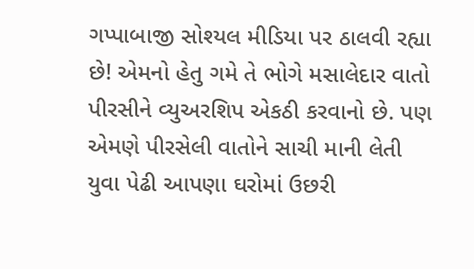ગપ્પાબાજી સોશ્યલ મીડિયા પર ઠાલવી રહ્યા છે! એમનો હેતુ ગમે તે ભોગે મસાલેદાર વાતો પીરસીને વ્યુઅરશિપ એકઠી કરવાનો છે. પણ એમણે પીરસેલી વાતોને સાચી માની લેતી યુવા પેઢી આપણા ઘરોમાં ઉછરી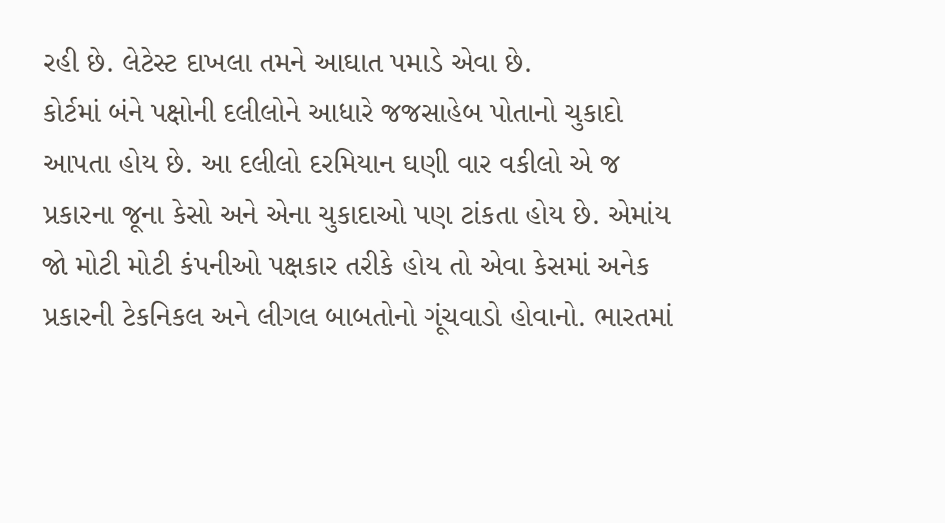રહી છે. લેટેસ્ટ દાખલા તમને આઘાત પમાડે એવા છે.
કોર્ટમાં બંને પક્ષોની દલીલોને આધારે જજસાહેબ પોતાનો ચુકાદો આપતા હોય છે. આ દલીલો દરમિયાન ઘણી વાર વકીલો એ જ પ્રકારના જૂના કેસો અને એના ચુકાદાઓ પણ ટાંકતા હોય છે. એમાંય જો મોટી મોટી કંપનીઓ પક્ષકાર તરીકે હોય તો એવા કેસમાં અનેક પ્રકારની ટેકનિકલ અને લીગલ બાબતોનો ગૂંચવાડો હોવાનો. ભારતમાં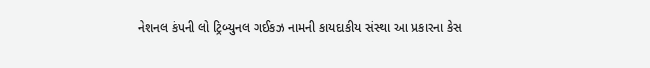નેશનલ કંપની લો ટ્રિબ્યુનલ ગઈકઝ નામની કાયદાકીય સંસ્થા આ પ્રકારના કેસ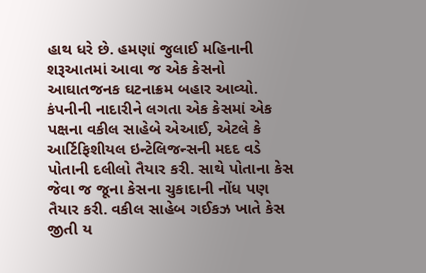હાથ ધરે છે. હમણાં જુલાઈ મહિનાની શરૂઆતમાં આવા જ એક કેસનો આઘાતજનક ઘટનાક્રમ બહાર આવ્યો.
કંપનીની નાદારીને લગતા એક કેસમાં એક પક્ષના વકીલ સાહેબે એઆઈ, એટલે કે આર્ટિફિશીયલ ઇન્ટેલિજન્સની મદદ વડે પોતાની દલીલો તૈયાર કરી. સાથે પોતાના કેસ જેવા જ જૂના કેસના ચુકાદાની નોંધ પણ તૈયાર કરી. વકીલ સાહેબ ગઈકઝ ખાતે કેસ જીતી ય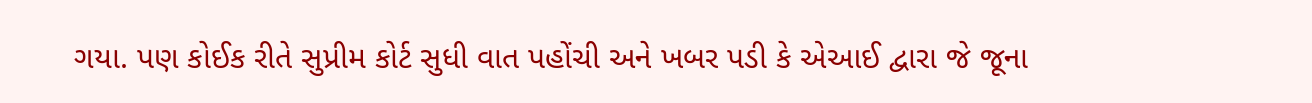ગયા. પણ કોઈક રીતે સુપ્રીમ કોર્ટ સુધી વાત પહોંચી અને ખબર પડી કે એઆઈ દ્વારા જે જૂના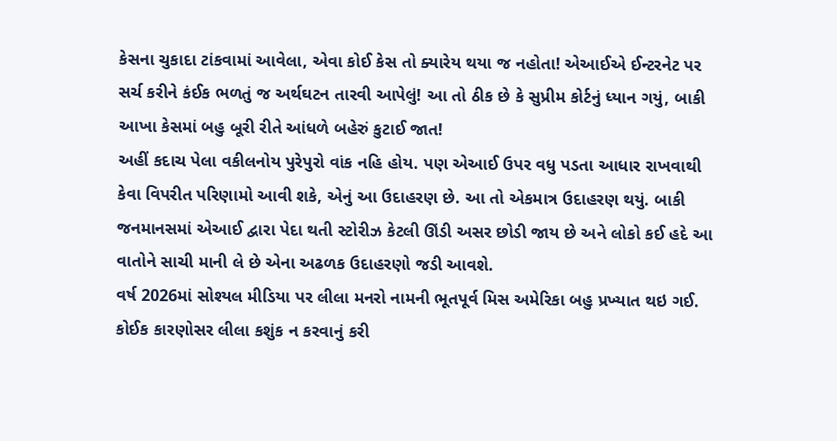કેસના ચુકાદા ટાંકવામાં આવેલા, એવા કોઈ કેસ તો ક્યારેય થયા જ નહોતા! એઆઈએ ઈન્ટરનેટ પર સર્ચ કરીને કંઈક ભળતું જ અર્થઘટન તારવી આપેલું! આ તો ઠીક છે કે સુપ્રીમ કોર્ટનું ધ્યાન ગયું, બાકી આખા કેસમાં બહુ બૂરી રીતે આંધળે બહેરું કુટાઈ જાત!
અહીં કદાચ પેલા વકીલનોય પુરેપુરો વાંક નહિ હોય. પણ એઆઈ ઉપર વધુ પડતા આધાર રાખવાથી કેવા વિપરીત પરિણામો આવી શકે, એનું આ ઉદાહરણ છે. આ તો એકમાત્ર ઉદાહરણ થયું. બાકી જનમાનસમાં એઆઈ દ્વારા પેદા થતી સ્ટોરીઝ કેટલી ઊંડી અસર છોડી જાય છે અને લોકો કઈ હદે આ વાતોને સાચી માની લે છે એના અઢળક ઉદાહરણો જડી આવશે.
વર્ષ 2026માં સોશ્યલ મીડિયા પર લીલા મનરો નામની ભૂતપૂર્વ મિસ અમેરિકા બહુ પ્રખ્યાત થઇ ગઈ. કોઈક કારણોસર લીલા કશુંક ન કરવાનું કરી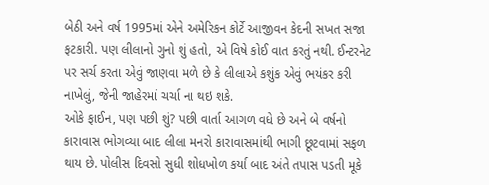બેઠી અને વર્ષ 1995માં એને અમેરિકન કોર્ટે આજીવન કેદની સખત સજા ફટકારી. પણ લીલાનો ગુનો શું હતો, એ વિષે કોઈ વાત કરતું નથી. ઈન્ટરનેટ પર સર્ચ કરતા એવું જાણવા મળે છે કે લીલાએ કશુંક એવું ભયંકર કરી નાખેલું, જેની જાહેરમાં ચર્ચા ના થઇ શકે.
ઓકે ફાઈન, પણ પછી શું? પછી વાર્તા આગળ વધે છે અને બે વર્ષનો કારાવાસ ભોગવ્યા બાદ લીલા મનરો કારાવાસમાંથી ભાગી છૂટવામાં સફળ થાય છે. પોલીસ દિવસો સુધી શોધખોળ કર્યા બાદ અંતે તપાસ પડતી મૂકે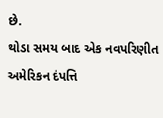છે.
થોડા સમય બાદ એક નવપરિણીત અમેરિકન દંપત્તિ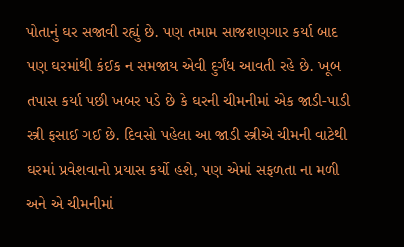પોતાનું ઘર સજાવી રહ્યું છે. પણ તમામ સાજશણગાર કર્યા બાદ પણ ઘરમાંથી કંઈક ન સમજાય એવી દુર્ગંધ આવતી રહે છે. ખૂબ તપાસ કર્યા પછી ખબર પડે છે કે ઘરની ચીમનીમાં એક જાડી-પાડી સ્ત્રી ફસાઈ ગઈ છે. દિવસો પહેલા આ જાડી સ્ત્રીએ ચીમની વાટેથી ઘરમાં પ્રવેશવાનો પ્રયાસ કર્યો હશે, પણ એમાં સફળતા ના મળી અને એ ચીમનીમાં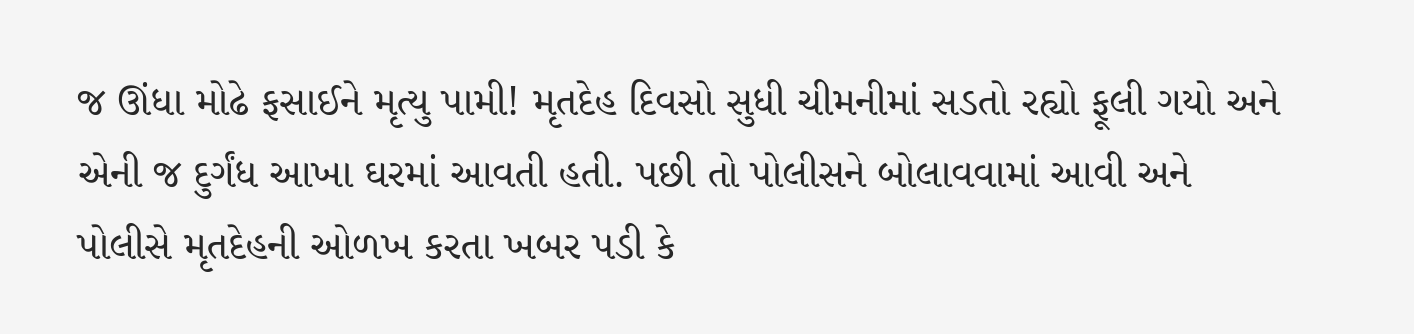જ ઊંધા મોઢે ફસાઈને મૃત્યુ પામી! મૃતદેહ દિવસો સુધી ચીમનીમાં સડતો રહ્યો ફૂલી ગયો અને એની જ દુર્ગંધ આખા ઘરમાં આવતી હતી. પછી તો પોલીસને બોલાવવામાં આવી અને પોલીસે મૃતદેહની ઓળખ કરતા ખબર પડી કે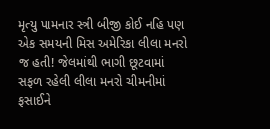મૃત્યુ પામનાર સ્ત્રી બીજી કોઈ નહિ પણ એક સમયની મિસ અમેરિકા લીલા મનરો જ હતી! જેલમાંથી ભાગી છૂટવામાં સફળ રહેલી લીલા મનરો ચીમનીમાં ફસાઈને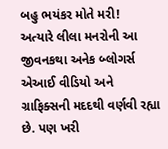બહુ ભયંકર મોતે મરી!
અત્યારે લીલા મનરોની આ જીવનકથા અનેક બ્લોગર્સ એઆઈ વીડિયો અને ગ્રાફિક્સની મદદથી વર્ણવી રહ્યા છે. પણ ખરી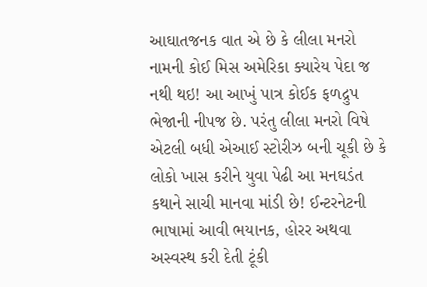આઘાતજનક વાત એ છે કે લીલા મનરો નામની કોઈ મિસ અમેરિકા ક્યારેય પેદા જ નથી થઇ! આ આખું પાત્ર કોઈક ફળદ્રુપ ભેજાની નીપજ છે. પરંતુ લીલા મનરો વિષે એટલી બધી એઆઈ સ્ટોરીઝ બની ચૂકી છે કે લોકો ખાસ કરીને યુવા પેઢી આ મનઘડંત કથાને સાચી માનવા માંડી છે! ઈન્ટરનેટની ભાષામાં આવી ભયાનક, હોરર અથવા અસ્વસ્થ કરી દેતી ટૂંકી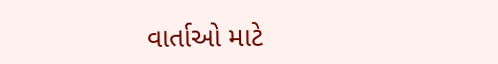વાર્તાઓ માટે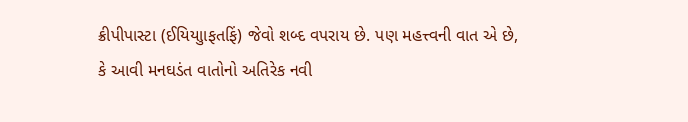ક્રીપીપાસ્ટા (ઈયિયાુાફતફિં) જેવો શબ્દ વપરાય છે. પણ મહત્ત્વની વાત એ છે, કે આવી મનઘડંત વાતોનો અતિરેક નવી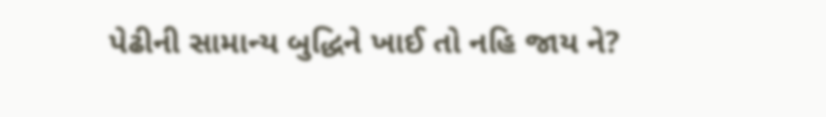પેઢીની સામાન્ય બુદ્ધિને ખાઈ તો નહિ જાય ને?